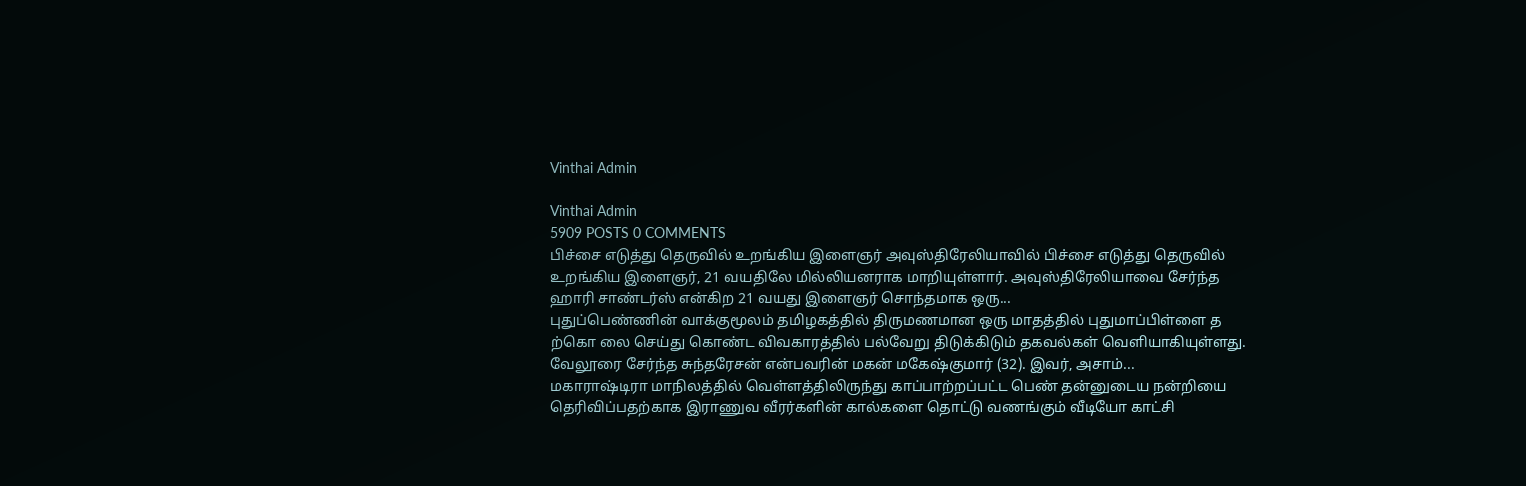Vinthai Admin

Vinthai Admin
5909 POSTS 0 COMMENTS
பிச்சை எடுத்து தெருவில் உறங்கிய இளைஞர் அவுஸ்திரேலியாவில் பிச்சை எடுத்து தெருவில் உறங்கிய இளைஞர், 21 வயதிலே மில்லியனராக மாறியுள்ளார். அவுஸ்திரேலியாவை சேர்ந்த ஹாரி சாண்டர்ஸ் என்கிற 21 வயது இளைஞர் சொந்தமாக ஒரு...
புதுப்பெண்ணின் வாக்குமூலம் தமிழகத்தில் திருமணமான ஒரு மாதத்தில் புதுமாப்பிள்ளை த ற்கொ லை செய்து கொண்ட விவகாரத்தில் பல்வேறு திடுக்கிடும் தகவல்கள் வெளியாகியுள்ளது. வேலூரை சேர்ந்த சுந்தரேசன் என்பவரின் மகன் மகேஷ்குமார் (32). இவர், அசாம்...
மகாராஷ்டிரா மாநிலத்தில் வெள்ளத்திலிருந்து காப்பாற்றப்பட்ட பெண் தன்னுடைய நன்றியை தெரிவிப்பதற்காக இராணுவ வீரர்களின் கால்களை தொட்டு வணங்கும் வீடியோ காட்சி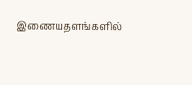இணையதளங்களில்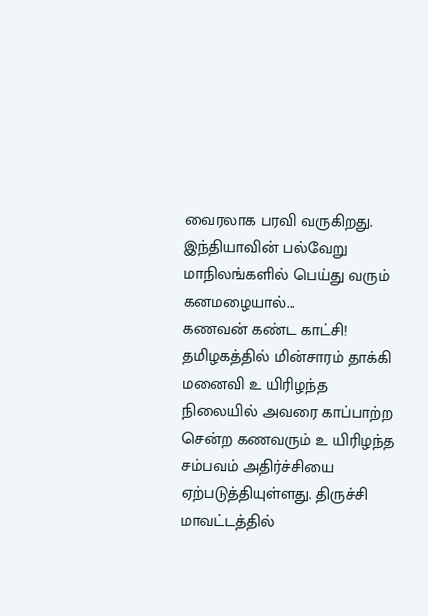வைரலாக பரவி வருகிறது. இந்தியாவின் பல்வேறு மாநிலங்களில் பெய்து வரும் கனமழையால்...
கணவன் கண்ட காட்சி! தமிழகத்தில் மின்சாரம் தாக்கி மனைவி உ யிரிழந்த நிலையில் அவரை காப்பாற்ற சென்ற கணவரும் உ யிரிழந்த சம்பவம் அதிர்ச்சியை ஏற்படுத்தியுள்ளது. திருச்சி மாவட்டத்தில்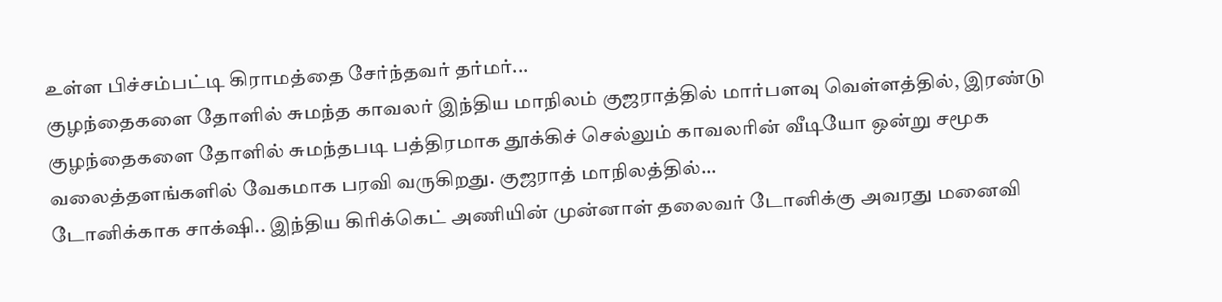உள்ள பிச்சம்பட்டி கிராமத்தை சேர்ந்தவர் தர்மர்...
குழந்தைகளை தோளில் சுமந்த காவலர் இந்திய மாநிலம் குஜராத்தில் மார்பளவு வெள்ளத்தில், இரண்டு குழந்தைகளை தோளில் சுமந்தபடி பத்திரமாக தூக்கிச் செல்லும் காவலரின் வீடியோ ஒன்று சமூக வலைத்தளங்களில் வேகமாக பரவி வருகிறது. குஜராத் மாநிலத்தில்...
டோனிக்காக சாக்‌ஷி.. இந்திய கிரிக்கெட் அணியின் முன்னாள் தலைவர் டோனிக்கு அவரது மனைவி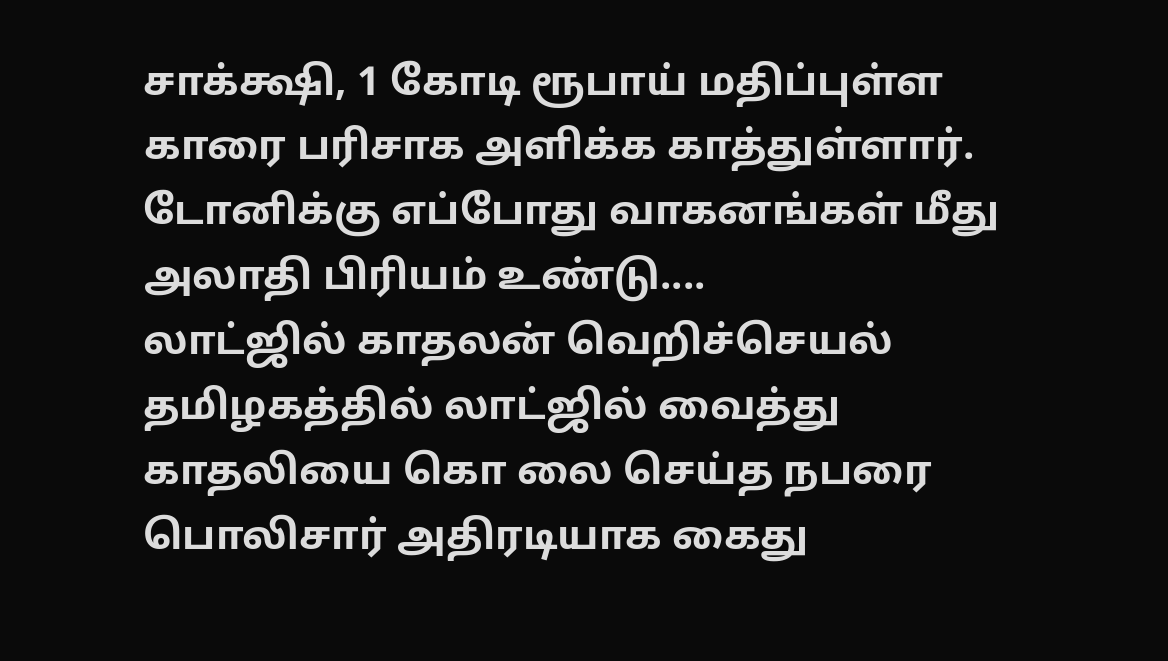சாக்க்ஷி, 1 கோடி ரூபாய் மதிப்புள்ள காரை பரிசாக அளிக்க காத்துள்ளார். டோனிக்கு எப்போது வாகனங்கள் மீது அலாதி பிரியம் உண்டு....
லாட்ஜில் காதலன் வெறிச்செயல் தமிழகத்தில் லாட்ஜில் வைத்து காதலியை கொ லை செய்த நபரை பொலிசார் அதிரடியாக கைது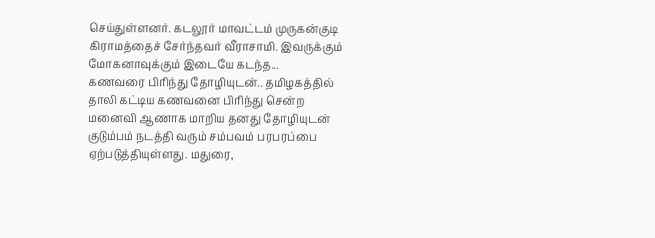செய்துள்ளனர். கடலூர் மாவட்டம் முருகன்குடி கிராமத்தைச் சேர்ந்தவர் வீராசாமி. இவருக்கும் மோகனாவுக்கும் இடையே கடந்த...
கணவரை பிரிந்து தோழியுடன்.. தமிழகத்தில் தாலி கட்டிய கணவனை பிரிந்து சென்ற மனைவி ஆணாக மாறிய தனது தோழியுடன் குடும்பம் நடத்தி வரும் சம்பவம் பரபரப்பை ஏற்படுத்தியுள்ளது. மதுரை,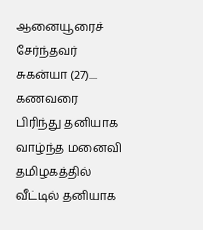ஆனையூரைச் சேர்ந்தவர் சுகன்யா (27)....
கணவரை பிரிந்து தனியாக வாழ்ந்த மனைவி தமிழகத்தில் வீட்டில் தனியாக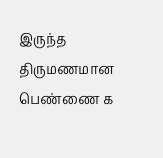இருந்த திருமணமான பெண்ணை க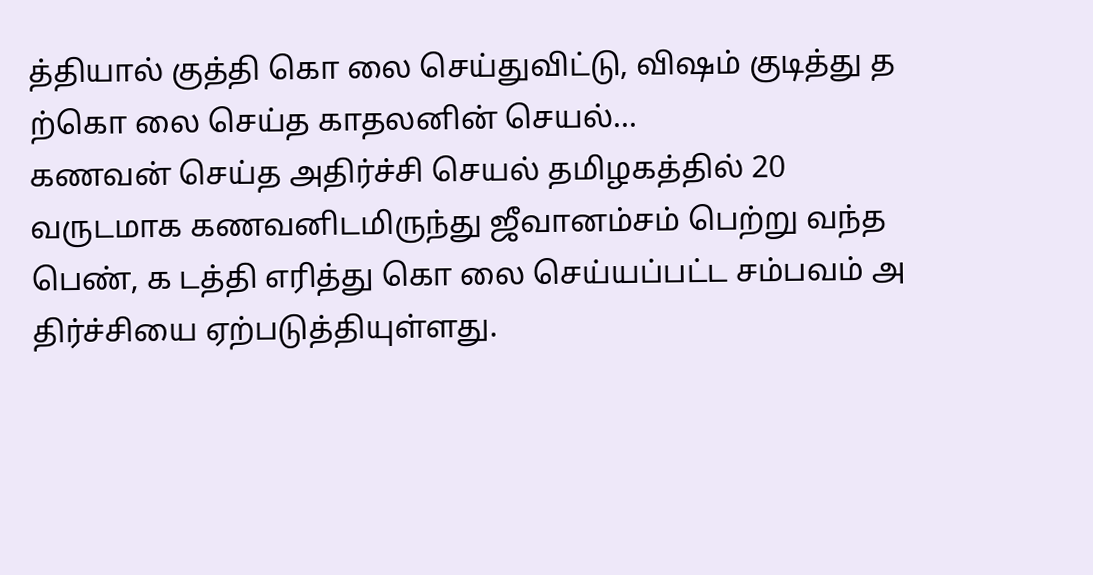த்தியால் குத்தி கொ லை செய்துவிட்டு, விஷம் குடித்து த ற்கொ லை செய்த காதலனின் செயல்...
கணவன் செய்த அதிர்ச்சி செயல் தமிழகத்தில் 20 வருடமாக கணவனிடமிருந்து ஜீவானம்சம் பெற்று வந்த பெண், க டத்தி எரித்து கொ லை செய்யப்பட்ட சம்பவம் அ திர்ச்சியை ஏற்படுத்தியுள்ளது.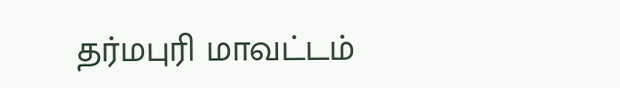தர்மபுரி மாவட்டம்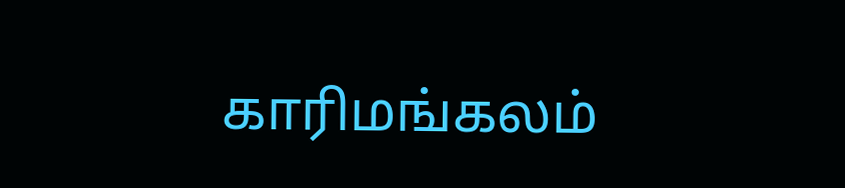காரிமங்கலம்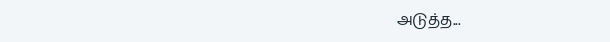அடுத்த...